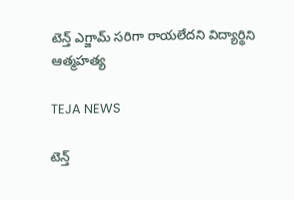టెన్త్ ఎగ్జామ్ సరిగా రాయలేదని విద్యార్థిని ఆత్మహత్య

TEJA NEWS

టెన్త్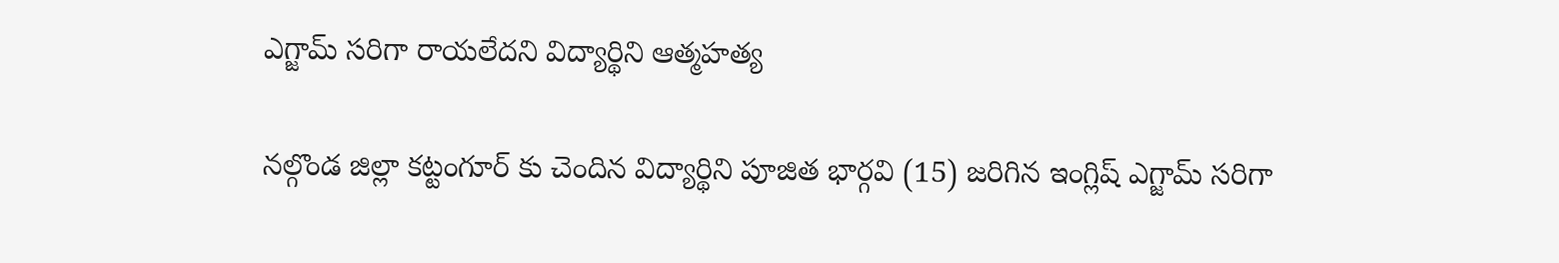ఎగ్జామ్ సరిగా రాయలేదని విద్యార్థిని ఆత్మహత్య

నల్గొండ జిల్లా కట్టంగూర్ కు చెందిన విద్యార్థిని పూజిత భార్గవి (15) జరిగిన ఇంగ్లిష్ ఎగ్జామ్ సరిగా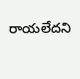రాయలేదని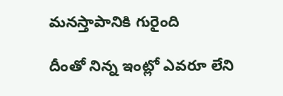మనస్తాపానికి గురైంది

దీంతో నిన్న ఇంట్లో ఎవరూ లేని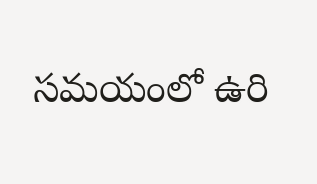సమయంలో ఉరి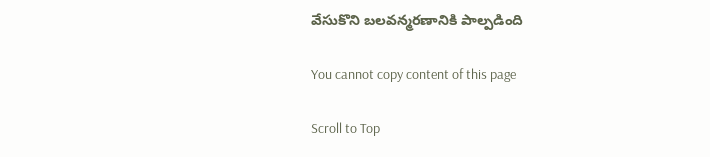వేసుకొని బలవన్మరణానికి పాల్పడింది

You cannot copy content of this page

Scroll to Top